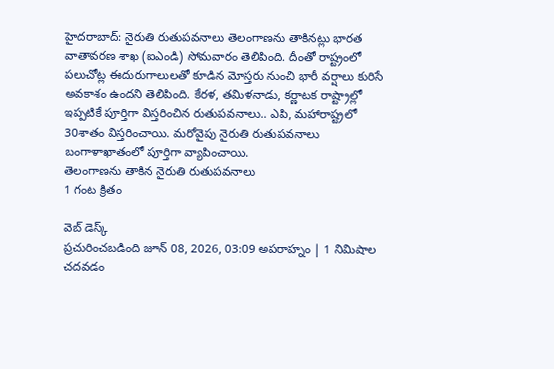హైదరాబాద్: నైరుతి రుతుపవనాలు తెలంగాణను తాకినట్లు భారత వాతావరణ శాఖ (ఐఎండి) సోమవారం తెలిపింది. దీంతో రాష్ట్రంలో పలుచోట్ల ఈదురుగాలులతో కూడిన మోస్తరు నుంచి భారీ వర్షాలు కురిసే అవకాశం ఉందని తెలిపింది. కేరళ, తమిళనాడు, కర్ణాటక రాష్ట్రాల్లో ఇప్పటికే పూర్తిగా విస్తరించిన రుతుపవనాలు.. ఎపి, మహారాష్ట్రలో 30శాతం విస్తరించాయి. మరోవైపు నైరుతి రుతుపవనాలు బంగాళాఖాతంలో పూర్తిగా వ్యాపించాయి.
తెలంగాణను తాకిన నైరుతి రుతుపవనాలు
1 గంట క్రితం

వెబ్ డెస్క్
ప్రచురించబడింది జూన్ 08, 2026, 03:09 అపరాహ్నం | 1 నిమిషాల చదవడం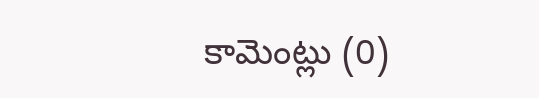కామెంట్లు (0)